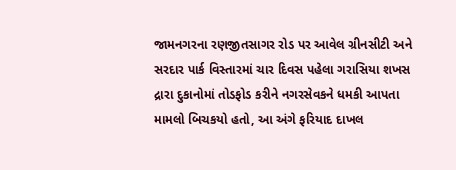જામનગરના રણજીતસાગર રોડ પર આવેલ ગ્રીનસીટી અને સરદાર પાર્ક વિસ્તારમાં ચાર દિવસ પહેલા ગરાસિયા શખસ દ્રારા દુકાનોમાં તોડફોડ કરીને નગરસેવકને ધમકી આપતા મામલો બિચકયો હતો, આ અંગે ફરિયાદ દાખલ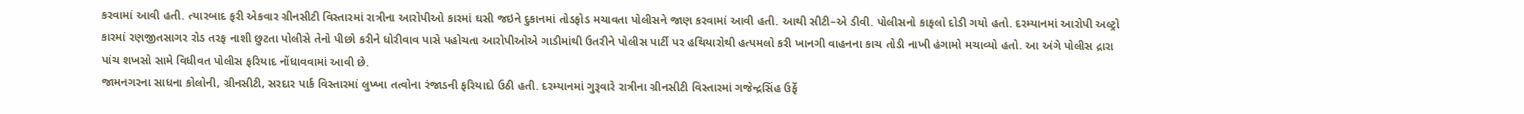કરવામાં આવી હતી. ત્યારબાદ ફરી એકવાર ગ્રીનસીટી વિસ્તારમાં રાત્રીના આરોપીઓ કારમાં ઘસી જઇને દુકાનમાં તોડફોડ મચાવતા પોલીસને જાણ કરવામાં આવી હતી. આથી સીટી–એ ડીવી. પોલીસનો કાફલો દોડી ગયો હતો. દરમ્યાનમાં આરોપી અલ્ટ્રો કારમાં રણજીતસાગર રોડ તરફ નાશી છુટતા પોલીસે તેનો પીછો કરીને ધોરીવાવ પાસે પહોચતા આરોપીઓએ ગાડીમાંથી ઉતરીને પોલીસ પાર્ટી પર હથિયારોથી હત્પમલો કરી ખાનગી વાહનના કાચ તોડી નાખી હંગામો મચાવ્યો હતો. આ અંગે પોલીસ દ્રારા પાંચ શખસો સામે વિધીવત પોલીસ ફરિયાદ નોંધાવવામાં આવી છે.
જામનગરના સાધના કોલોની, ગ્રીનસીટી, સરદાર પાર્ક વિસ્તારમાં લુખ્ખા તત્વોના રંજાડની ફરિયાદો ઉઠી હતી. દરમ્યાનમાં ગુરૂવારે રાત્રીના ગ્રીનસીટી વિસ્તારમાં ગજેન્દ્રસિંહ ઉર્ફે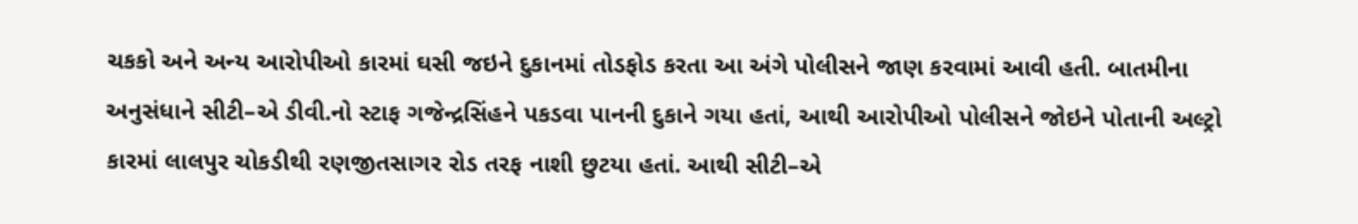ચકકો અને અન્ય આરોપીઓ કારમાં ઘસી જઇને દુકાનમાં તોડફોડ કરતા આ અંગે પોલીસને જાણ કરવામાં આવી હતી. બાતમીના અનુસંધાને સીટી–એ ડીવી.નો સ્ટાફ ગજેન્દ્રસિંહને પકડવા પાનની દુકાને ગયા હતાં, આથી આરોપીઓ પોલીસને જોઇને પોતાની અલ્ટ્રો કારમાં લાલપુર ચોકડીથી રણજીતસાગર રોડ તરફ નાશી છુટયા હતાં. આથી સીટી–એ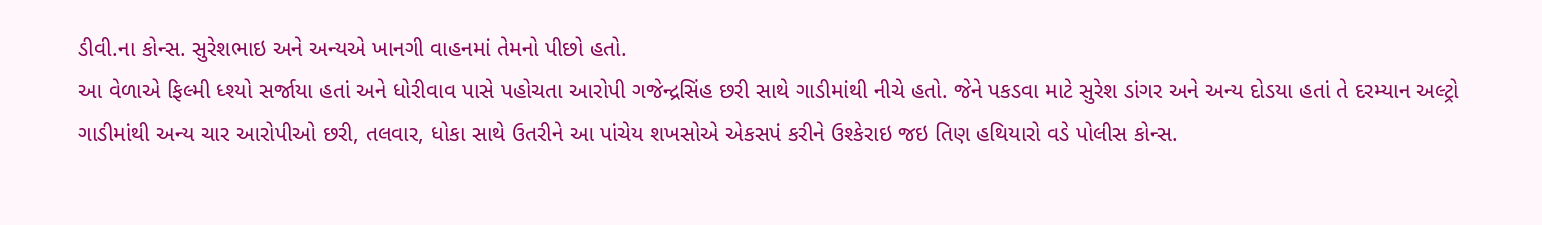ડીવી.ના કોન્સ. સુરેશભાઇ અને અન્યએ ખાનગી વાહનમાં તેમનો પીછો હતો.
આ વેળાએ ફિલ્મી ધ્શ્યો સર્જાયા હતાં અને ધોરીવાવ પાસે પહોચતા આરોપી ગજેન્દ્રસિંહ છરી સાથે ગાડીમાંથી નીચે હતો. જેને પકડવા માટે સુરેશ ડાંગર અને અન્ય દોડયા હતાં તે દરમ્યાન અલ્ટ્રો ગાડીમાંથી અન્ય ચાર આરોપીઓ છરી, તલવાર, ધોકા સાથે ઉતરીને આ પાંચેય શખસોએ એકસપં કરીને ઉશ્કેરાઇ જઇ તિણ હથિયારો વડે પોલીસ કોન્સ.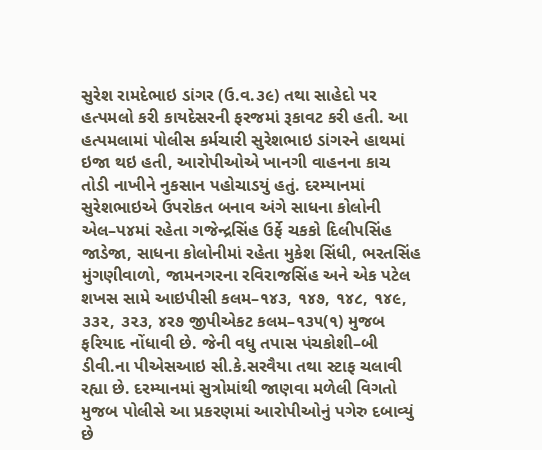સુરેશ રામદેભાઇ ડાંગર (ઉ.વ.૩૯) તથા સાહેદો પર હત્પમલો કરી કાયદેસરની ફરજમાં રૂકાવટ કરી હતી. આ હત્પમલામાં પોલીસ કર્મચારી સુરેશભાઇ ડાંગરને હાથમાં ઇજા થઇ હતી, આરોપીઓએ ખાનગી વાહનના કાચ તોડી નાખીને નુકસાન પહોચાડયું હતું. દરમ્યાનમાં સુરેશભાઇએ ઉપરોકત બનાવ અંગે સાધના કોલોની એલ–પ૪માં રહેતા ગજેન્દ્રસિંહ ઉર્ફે ચકકો દિલીપસિંહ જાડેજા, સાધના કોલોનીમાં રહેતા મુકેશ સિંધી, ભરતસિંહ મુંગણીવાળો, જામનગરના રવિરાજસિંહ અને એક પટેલ શખસ સામે આઇપીસી કલમ–૧૪૩, ૧૪૭, ૧૪૮, ૧૪૯, ૩૩૨, ૩૨૩, ૪ર૭ જીપીએકટ કલમ–૧૩૫(૧) મુજબ ફરિયાદ નોંધાવી છે. જેની વધુ તપાસ પંચકોશી–બી ડીવી.ના પીએસઆઇ સી.કે.સરવૈયા તથા સ્ટાફ ચલાવી રહ્યા છે. દરમ્યાનમાં સુત્રોમાંથી જાણવા મળેલી વિગતો મુજબ પોલીસે આ પ્રકરણમાં આરોપીઓનું પગેરુ દબાવ્યું છે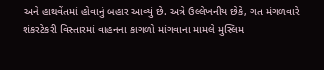અને હાથવેંતમાં હોવાનું બહાર આવ્યું છે. અત્રે ઉલ્લેખનીય છેકે, ગત મંગળવારે શંકરટેકરી વિસ્તારમાં વાહનના કાગળો માંગવાના મામલે મુસ્લિમ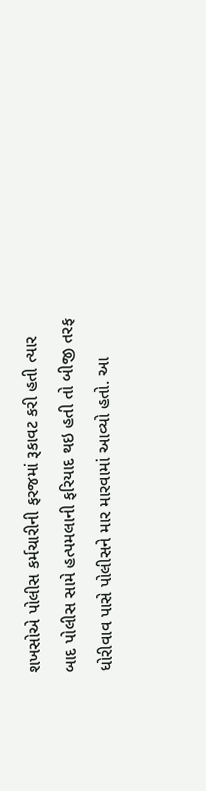શખસોએ પોલીસ કર્મચારીની ફરજમાં રૂકાવટ કરી હતી ત્યાર બાદ પોલીસ સામે હત્પમલાની ફરિયાદ થઇ હતી તો બીજી તરફ ધોરીવાવ પાસે પોલીસને માર મારવામાં આવ્યો હતો. આ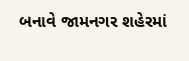બનાવે જામનગર શહેરમાં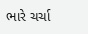ભારે ચર્ચા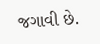જગાવી છે.